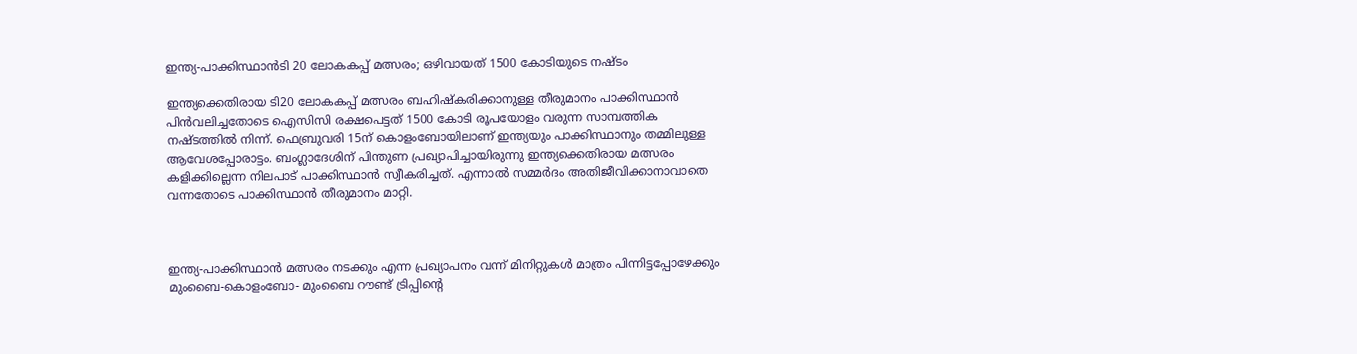ഇന്ത്യ-പാക്കിസ്ഥാൻടി 20 ലോകകപ്പ് മത്സരം; ഒഴിവായത് 1500 കോടിയുടെ നഷ്ടം

ഇന്ത്യക്കെതിരായ ടി20 ലോകകപ്പ് മത്സരം ബഹിഷ്കരിക്കാനുള്ള തീരുമാനം പാക്കിസ്ഥാൻ പിൻവലിച്ചതോടെ ഐസിസി രക്ഷപെട്ടത് 1500 കോടി രൂപയോളം വരുന്ന സാമ്പത്തിക നഷ്ടത്തില്‍ നിന്ന്. ഫെബ്രുവരി 15ന് കൊളംബോയിലാണ് ഇന്ത്യയും പാക്കിസ്ഥാനും തമ്മിലുള്ള ആവേശപ്പോരാട്ടം. ബംഗ്ലാദേശിന് പിന്തുണ പ്രഖ്യാപിച്ചായിരുന്നു ഇന്ത്യക്കെതിരായ മത്സരം കളിക്കില്ലെന്ന നിലപാട് പാക്കിസ്ഥാൻ സ്വീകരിച്ചത്. എന്നാല്‍ സമ്മർദം അതിജീവിക്കാനാവാതെ വന്നതോടെ പാക്കിസ്ഥാൻ തീരുമാനം മാറ്റി.



ഇന്ത്യ-പാക്കിസ്ഥാൻ മത്സരം നടക്കും എന്ന പ്രഖ്യാപനം വന്ന് മിനിറ്റുകള്‍ മാത്രം പിന്നിട്ടപ്പോഴേക്കും മുംബൈ-കൊളംബോ- മുംബൈ റൗണ്ട് ട്രിപ്പിന്റെ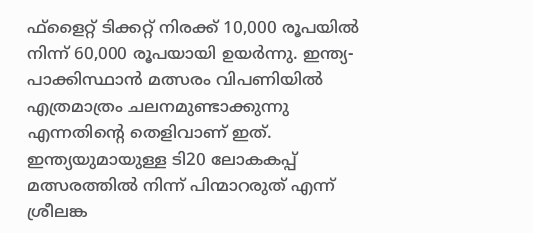ഫ്ളൈറ്റ് ടിക്കറ്റ് നിരക്ക് 10,000 രൂപയില്‍ നിന്ന് 60,000 രൂപയായി ഉയർന്നു. ഇന്ത്യ-പാക്കിസ്ഥാൻ മത്സരം വിപണിയില്‍ എത്രമാത്രം ചലനമുണ്ടാക്കുന്നു എന്നതിന്റെ തെളിവാണ് ഇത്. ഇന്ത്യയുമായുള്ള ടി20 ലോകകപ്പ് മത്സരത്തില്‍ നിന്ന് പിന്മാറരുത് എന്ന് ശ്രീലങ്ക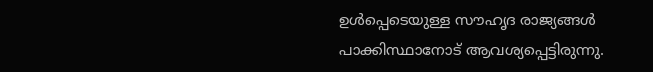ഉള്‍പ്പെടെയുള്ള സൗഹൃദ രാജ്യങ്ങള്‍ പാക്കിസ്ഥാനോട് ആവശ്യപ്പെട്ടിരുന്നു.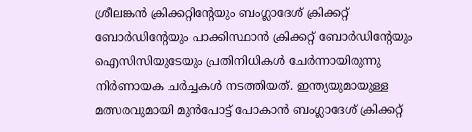ശ്രീലങ്കൻ ക്രിക്കറ്റിന്റേയും ബംഗ്ലാദേശ് ക്രിക്കറ്റ് ബോർഡിന്റേയും പാക്കിസ്ഥാൻ ക്രിക്കറ്റ് ബോർഡിന്റേയും ഐസിസിയുടേയും പ്രതിനിധികള്‍ ചേർന്നായിരുന്നു നിർണായക ചർച്ചകള്‍ നടത്തിയത്. ഇന്ത്യയുമായുള്ള മത്സരവുമായി മുൻപോട്ട് പോകാൻ ബംഗ്ലാദേശ് ക്രിക്കറ്റ്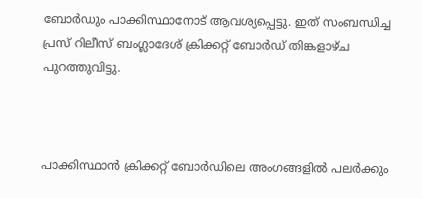ബോർഡും പാക്കിസ്ഥാനോട് ആവശ്യപ്പെട്ടു. ഇത് സംബന്ധിച്ച പ്രസ് റിലീസ് ബംഗ്ലാദേശ് ക്രിക്കറ്റ് ബോർഡ് തിങ്കളാഴ്ച പുറത്തുവിട്ടു.



പാക്കിസ്ഥാൻ ക്രിക്കറ്റ് ബോർഡിലെ അംഗങ്ങളില്‍ പലർക്കും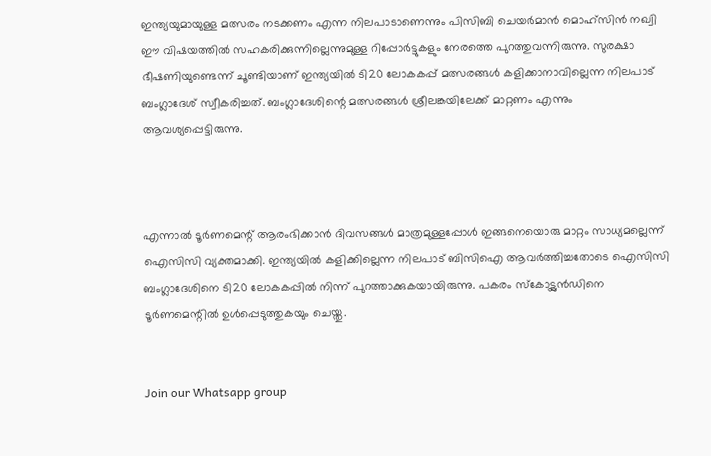ഇന്ത്യയുമായുള്ള മത്സരം നടക്കണം എന്ന നിലപാടാണെന്നും പിസിബി ചെയർമാൻ മൊഹ്സിൻ നഖ്വി ഈ വിഷയത്തില്‍ സഹകരിക്കുന്നില്ലെന്നുമുള്ള റിപ്പോർട്ടുകളും നേരത്തെ പുറത്തുവന്നിരുന്നു. സുരക്ഷാ ഭീഷണിയുണ്ടെന്ന് ചൂണ്ടിയാണ് ഇന്ത്യയില്‍ ടി20 ലോകകപ്പ് മത്സരങ്ങള്‍ കളിക്കാനാവില്ലെന്ന നിലപാട് ബംഗ്ലാദേശ് സ്വീകരിച്ചത്. ബംഗ്ലാദേശിന്റെ മത്സരങ്ങള്‍ ശ്രീലങ്കയിലേക്ക് മാറ്റണം എന്നും ആവശ്യപ്പെട്ടിരുന്നു.



എന്നാല്‍ ടൂർണമെന്റ് ആരംഭിക്കാൻ ദിവസങ്ങള്‍ മാത്രമുള്ളപ്പോള്‍ ഇങ്ങനെയൊരു മാറ്റം സാധ്യമല്ലെന്ന് ഐസിസി വ്യക്തമാക്കി. ഇന്ത്യയില്‍ കളിക്കില്ലെന്ന നിലപാട് ബിസിഐ ആവർത്തിച്ചതോടെ ഐസിസി ബംഗ്ലാദേശിനെ ടി20 ലോകകപ്പില്‍ നിന്ന് പുറത്താക്കുകയായിരുന്നു. പകരം സ്കോട്ട്ലൻഡിനെ ടൂർണമെന്റില്‍ ഉള്‍പ്പെടുത്തുകയും ചെയ്തു.


Join our Whatsapp group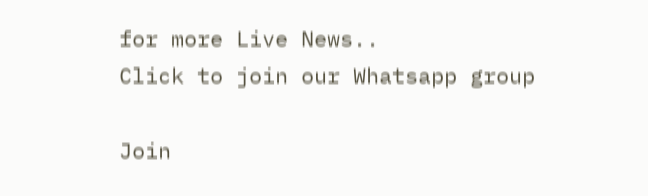for more Live News..
Click to join our Whatsapp group

Join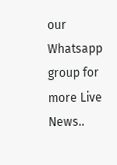our Whatsapp group for more Live News..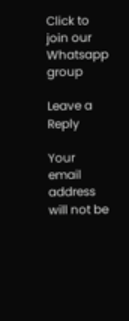Click to join our Whatsapp group

Leave a Reply

Your email address will not be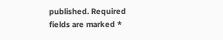published. Required fields are marked *